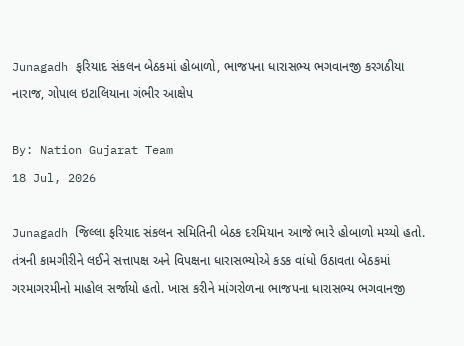Junagadh ફરિયાદ સંકલન બેઠકમાં હોબાળો, ભાજપના ધારાસભ્ય ભગવાનજી કરગઠીયા નારાજ, ગોપાલ ઇટાલિયાના ગંભીર આક્ષેપ

By: Nation Gujarat Team
18 Jul, 2026

Junagadh જિલ્લા ફરિયાદ સંકલન સમિતિની બેઠક દરમિયાન આજે ભારે હોબાળો મચ્યો હતો. તંત્રની કામગીરીને લઈને સત્તાપક્ષ અને વિપક્ષના ધારાસભ્યોએ કડક વાંધો ઉઠાવતા બેઠકમાં ગરમાગરમીનો માહોલ સર્જાયો હતો. ખાસ કરીને માંગરોળના ભાજપના ધારાસભ્ય ભગવાનજી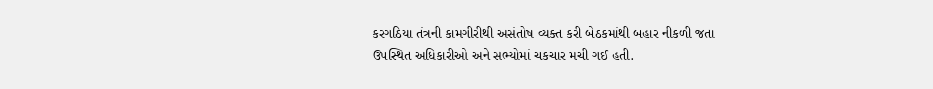કરગઠિયા તંત્રની કામગીરીથી અસંતોષ વ્યક્ત કરી બેઠકમાંથી બહાર નીકળી જતા ઉપસ્થિત અધિકારીઓ અને સભ્યોમાં ચકચાર મચી ગઈ હતી.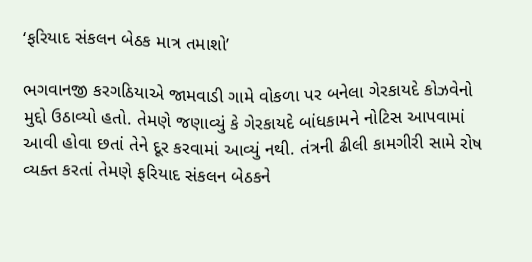‘ફરિયાદ સંકલન બેઠક માત્ર તમાશો’

ભગવાનજી કરગઠિયાએ જામવાડી ગામે વોકળા પર બનેલા ગેરકાયદે કોઝવેનો મુદ્દો ઉઠાવ્યો હતો. તેમણે જણાવ્યું કે ગેરકાયદે બાંધકામને નોટિસ આપવામાં આવી હોવા છતાં તેને દૂર કરવામાં આવ્યું નથી. તંત્રની ઢીલી કામગીરી સામે રોષ વ્યક્ત કરતાં તેમણે ફરિયાદ સંકલન બેઠકને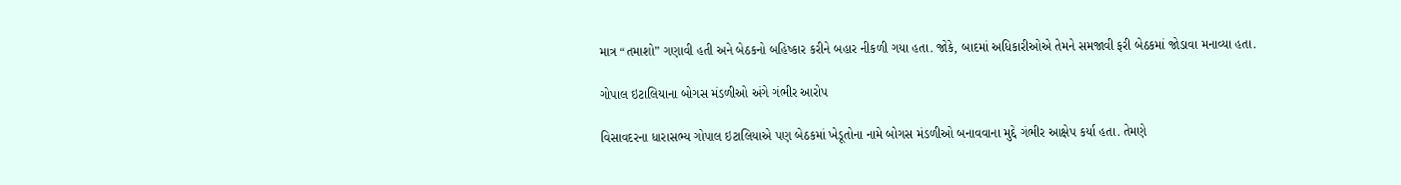માત્ર “તમાશો” ગણાવી હતી અને બેઠકનો બહિષ્કાર કરીને બહાર નીકળી ગયા હતા. જોકે, બાદમાં અધિકારીઓએ તેમને સમજાવી ફરી બેઠકમાં જોડાવા મનાવ્યા હતા.

ગોપાલ ઇટાલિયાના બોગસ મંડળીઓ અંગે ગંભીર આરોપ

વિસાવદરના ધારાસભ્ય ગોપાલ ઇટાલિયાએ પણ બેઠકમાં ખેડૂતોના નામે બોગસ મંડળીઓ બનાવવાના મુદ્દે ગંભીર આક્ષેપ કર્યા હતા. તેમણે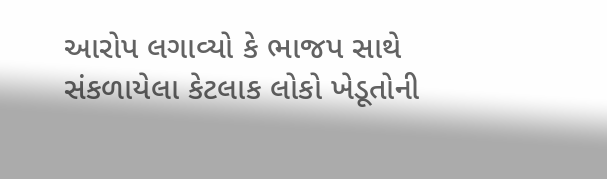આરોપ લગાવ્યો કે ભાજપ સાથે સંકળાયેલા કેટલાક લોકો ખેડૂતોની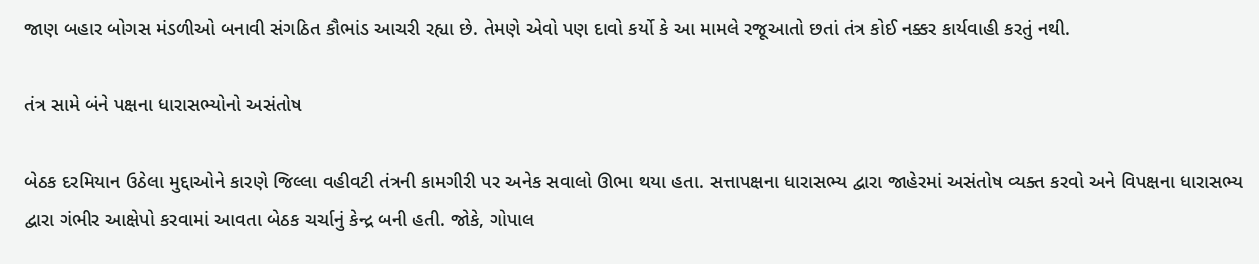જાણ બહાર બોગસ મંડળીઓ બનાવી સંગઠિત કૌભાંડ આચરી રહ્યા છે. તેમણે એવો પણ દાવો કર્યો કે આ મામલે રજૂઆતો છતાં તંત્ર કોઈ નક્કર કાર્યવાહી કરતું નથી.

તંત્ર સામે બંને પક્ષના ધારાસભ્યોનો અસંતોષ

બેઠક દરમિયાન ઉઠેલા મુદ્દાઓને કારણે જિલ્લા વહીવટી તંત્રની કામગીરી પર અનેક સવાલો ઊભા થયા હતા. સત્તાપક્ષના ધારાસભ્ય દ્વારા જાહેરમાં અસંતોષ વ્યક્ત કરવો અને વિપક્ષના ધારાસભ્ય દ્વારા ગંભીર આક્ષેપો કરવામાં આવતા બેઠક ચર્ચાનું કેન્દ્ર બની હતી. જોકે, ગોપાલ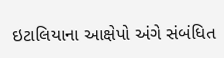ઇટાલિયાના આક્ષેપો અંગે સંબંધિત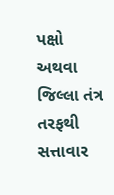પક્ષો અથવા જિલ્લા તંત્ર તરફથી સત્તાવાર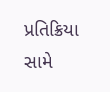પ્રતિક્રિયા સામે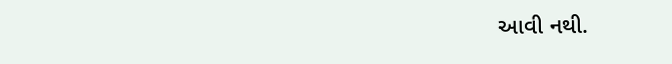આવી નથી.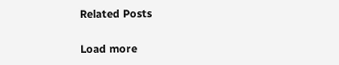Related Posts

Load more